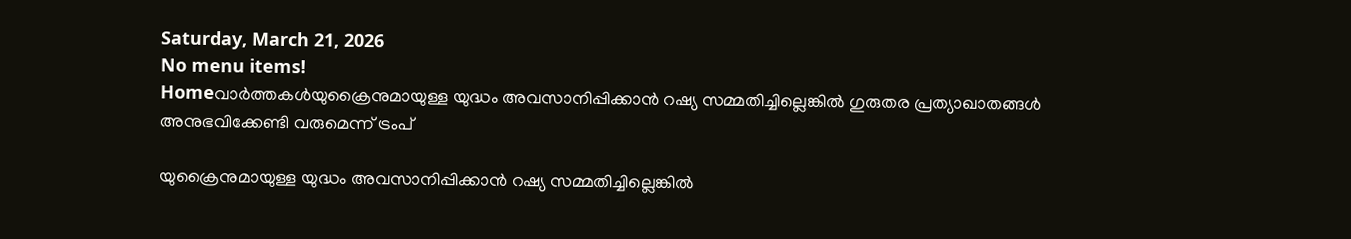Saturday, March 21, 2026
No menu items!
Homeവാർത്തകൾയുക്രൈനുമായുള്ള യുദ്ധം അവസാനിപ്പിക്കാൻ റഷ്യ സമ്മതിച്ചില്ലെങ്കിൽ ഗുരുതര പ്രത്യാഖാതങ്ങൾ അനുഭവിക്കേണ്ടി വരുമെന്ന് ട്രംപ്

യുക്രൈനുമായുള്ള യുദ്ധം അവസാനിപ്പിക്കാൻ റഷ്യ സമ്മതിച്ചില്ലെങ്കിൽ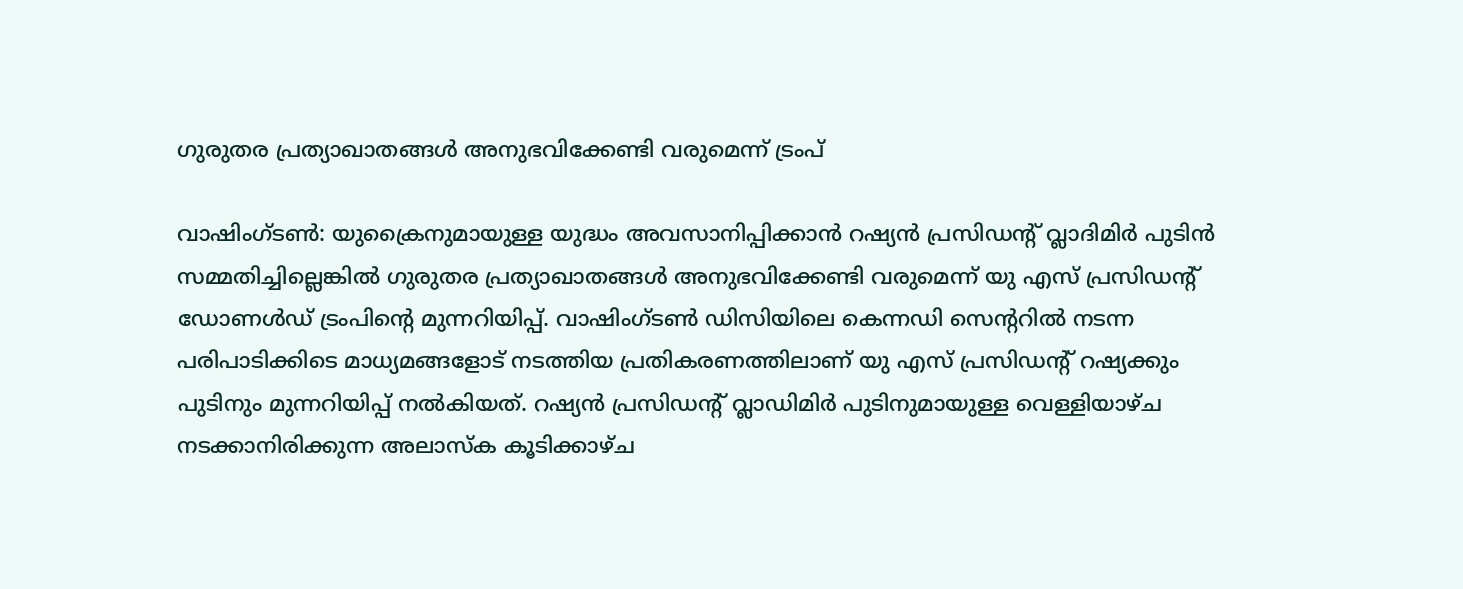ഗുരുതര പ്രത്യാഖാതങ്ങൾ അനുഭവിക്കേണ്ടി വരുമെന്ന് ട്രംപ്

വാഷിംഗ്ടൺ: യുക്രൈനുമായുള്ള യുദ്ധം അവസാനിപ്പിക്കാൻ റഷ്യൻ പ്രസിഡന്‍റ് വ്ലാദിമിർ പുടിൻ സമ്മതിച്ചില്ലെങ്കിൽ ഗുരുതര പ്രത്യാഖാതങ്ങൾ അനുഭവിക്കേണ്ടി വരുമെന്ന് യു എസ് പ്രസിഡന്‍റ് ഡോണൾഡ് ട്രംപിന്‍റെ മുന്നറിയിപ്പ്. വാഷിംഗ്ടൺ ഡിസിയിലെ കെന്നഡി സെന്ററിൽ നടന്ന പരിപാടിക്കിടെ മാധ്യമങ്ങളോട് നടത്തിയ പ്രതികരണത്തിലാണ് യു എസ് പ്രസിഡന്റ് റഷ്യക്കും പുടിനും മുന്നറിയിപ്പ് നൽകിയത്. റഷ്യൻ പ്രസിഡന്റ് വ്ലാഡിമിർ പുടിനുമായുള്ള വെള്ളിയാഴ്ച നടക്കാനിരിക്കുന്ന അലാസ്ക കൂടിക്കാഴ്ച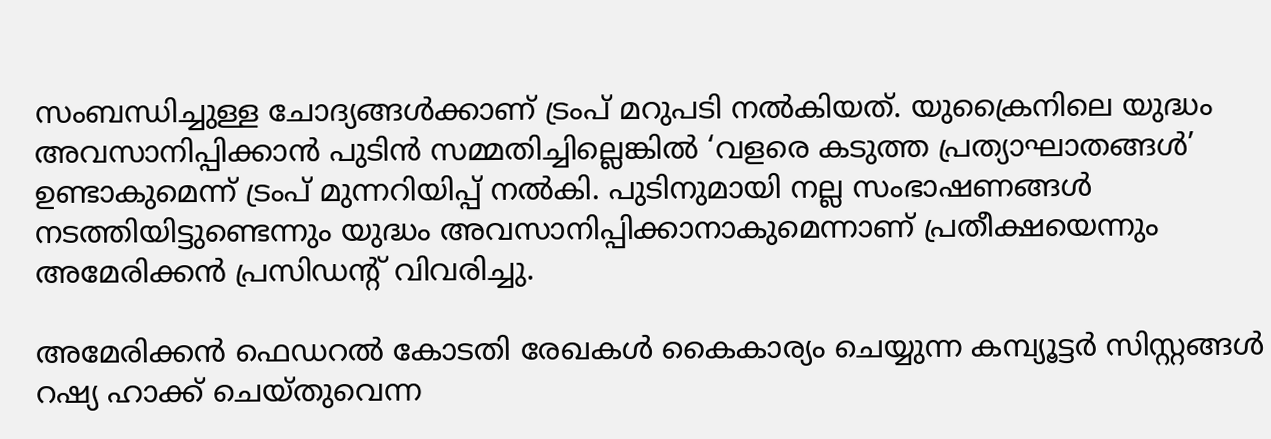സംബന്ധിച്ചുള്ള ചോദ്യങ്ങൾക്കാണ് ട്രംപ് മറുപടി നൽകിയത്. യുക്രൈനിലെ യുദ്ധം അവസാനിപ്പിക്കാൻ പുടിൻ സമ്മതിച്ചില്ലെങ്കിൽ ‘വളരെ കടുത്ത പ്രത്യാഘാതങ്ങൾ’ ഉണ്ടാകുമെന്ന് ട്രംപ് മുന്നറിയിപ്പ് നൽകി. പുടിനുമായി നല്ല സംഭാഷണങ്ങൾ നടത്തിയിട്ടുണ്ടെന്നും യുദ്ധം അവസാനിപ്പിക്കാനാകുമെന്നാണ് പ്രതീക്ഷയെന്നും അമേരിക്കൻ പ്രസിഡന്‍റ് വിവരിച്ചു.

അമേരിക്കൻ ഫെഡറൽ കോടതി രേഖകൾ കൈകാര്യം ചെയ്യുന്ന കമ്പ്യൂട്ടർ സിസ്റ്റങ്ങൾ റഷ്യ ഹാക്ക് ചെയ്തുവെന്ന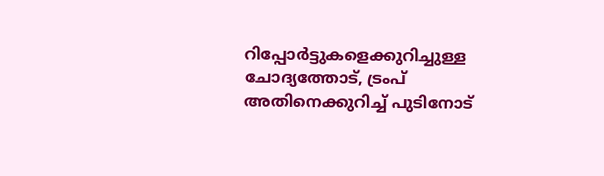റിപ്പോർട്ടുകളെക്കുറിച്ചുള്ള ചോദ്യത്തോട്, ട്രംപ് അതിനെക്കുറിച്ച് പുടിനോട്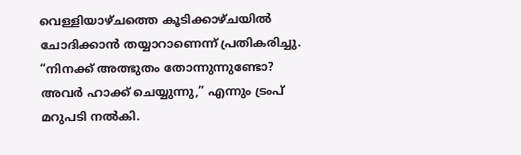വെള്ളിയാഴ്ചത്തെ കൂടിക്കാഴ്ചയിൽ ചോദിക്കാൻ തയ്യാറാണെന്ന് പ്രതികരിച്ചു. “നിനക്ക് അത്ഭുതം തോന്നുന്നുണ്ടോ? അവർ ഹാക്ക് ചെയ്യുന്നു,” എന്നും ട്രംപ് മറുപടി നൽകി.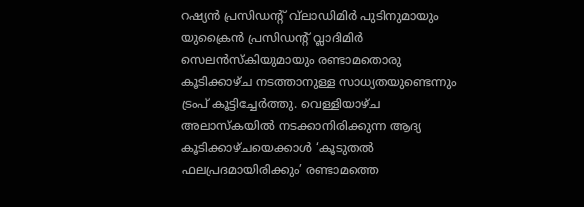റഷ്യൻ പ്രസിഡന്റ് വ്‌ലാഡിമിർ പുടിനുമായും യുക്രൈൻ പ്രസിഡന്റ് വ്ലാദിമിർ സെലൻസ്കിയുമായും രണ്ടാമതൊരു കൂടിക്കാഴ്ച നടത്താനുള്ള സാധ്യതയുണ്ടെന്നും ട്രംപ് കൂട്ടിച്ചേർത്തു. വെള്ളിയാഴ്ച അലാസ്കയിൽ നടക്കാനിരിക്കുന്ന ആദ്യ കൂടിക്കാഴ്ചയെക്കാൾ ‘കൂടുതൽ ഫലപ്രദമായിരിക്കും’ രണ്ടാമത്തെ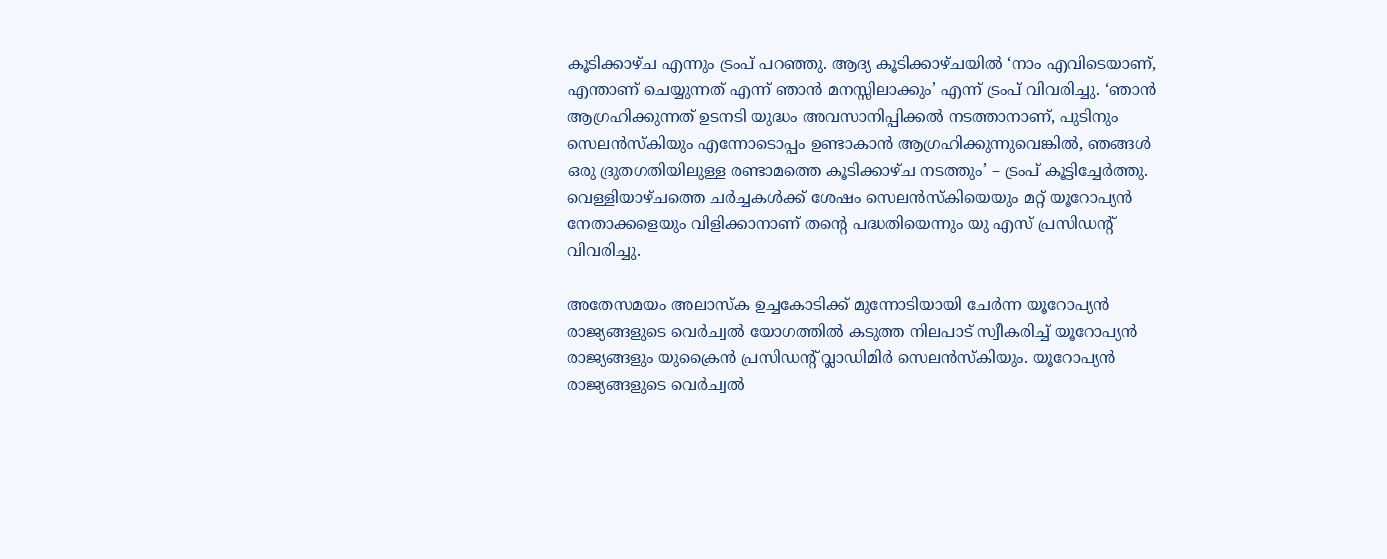കൂടിക്കാഴ്ച എന്നും ട്രംപ് പറഞ്ഞു. ആദ്യ കൂടിക്കാഴ്ചയിൽ ‘നാം എവിടെയാണ്, എന്താണ് ചെയ്യുന്നത് എന്ന് ഞാൻ മനസ്സിലാക്കും’ എന്ന് ട്രംപ് വിവരിച്ചു. ‘ഞാൻ ആഗ്രഹിക്കുന്നത് ഉടനടി യുദ്ധം അവസാനിപ്പിക്കൽ നടത്താനാണ്, പുടിനും സെലൻസ്കിയും എന്നോടൊപ്പം ഉണ്ടാകാൻ ആഗ്രഹിക്കുന്നുവെങ്കിൽ, ഞങ്ങൾ ഒരു ദ്രുതഗതിയിലുള്ള രണ്ടാമത്തെ കൂടിക്കാഴ്ച നടത്തും’ – ട്രംപ് കൂട്ടിച്ചേർത്തു. വെള്ളിയാഴ്ചത്തെ ചർച്ചകൾക്ക് ശേഷം സെലൻസ്കിയെയും മറ്റ് യൂറോപ്യൻ നേതാക്കളെയും വിളിക്കാനാണ് തന്റെ പദ്ധതിയെന്നും യു എസ് പ്രസിഡന്‍റ് വിവരിച്ചു.

അതേസമയം അലാസ്ക ഉച്ചകോടിക്ക് മുന്നോടിയായി ചേർന്ന യൂറോപ്യൻ രാജ്യങ്ങളുടെ വെർച്വൽ യോഗത്തിൽ കടുത്ത നിലപാട് സ്വീകരിച്ച് യൂറോപ്യൻ രാജ്യങ്ങളും യുക്രൈൻ പ്രസിഡന്‍റ് വ്ലാഡിമിർ സെലൻസ്കിയും. യൂറോപ്യൻ രാജ്യങ്ങളുടെ വെർച്വൽ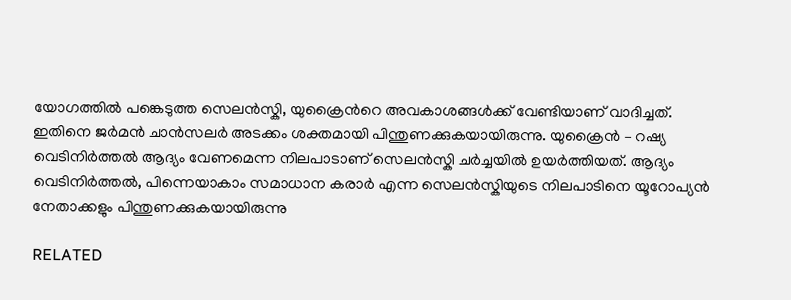യോഗത്തിൽ പങ്കെടുത്ത സെലൻസ്കി, യുക്രൈന്‍റെ അവകാശങ്ങൾക്ക് വേണ്ടിയാണ് വാദിച്ചത്. ഇതിനെ ജർമൻ ചാൻസലർ അടക്കം ശക്തമായി പിന്തുണക്കുകയായിരുന്നു. യുക്രൈൻ – റഷ്യ വെടിനിർത്തൽ ആദ്യം വേണമെന്ന നിലപാടാണ് സെലൻസ്കി ചർച്ചയിൽ ഉയർത്തിയത്. ആദ്യം വെടിനിർത്തൽ, പിന്നെയാകാം സമാധാന കരാർ എന്ന സെലൻസ്കിയുടെ നിലപാടിനെ യൂറോപ്യൻ നേതാക്കളും പിന്തുണക്കുകയായിരുന്നു

RELATED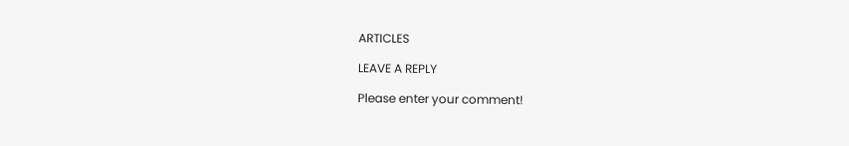ARTICLES

LEAVE A REPLY

Please enter your comment!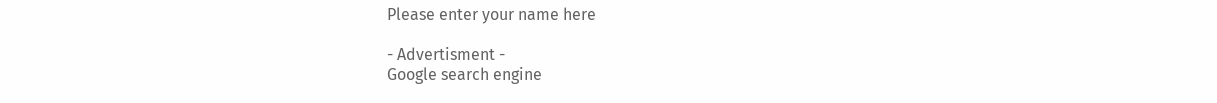Please enter your name here

- Advertisment -
Google search engine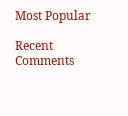Most Popular

Recent Comments